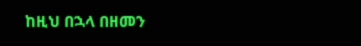ከዚህ በኋላ በዘመን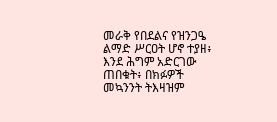መራቅ የበደልና የዝንጋዔ ልማድ ሥርዐት ሆኖ ተያዘ፥ እንደ ሕግም አድርገው ጠበቁት፥ በክፉዎች መኳንንት ትእዛዝም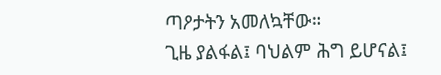ጣዖታትን አመለኳቸው።
ጊዜ ያልፋል፤ ባህልም ሕግ ይሆናል፤